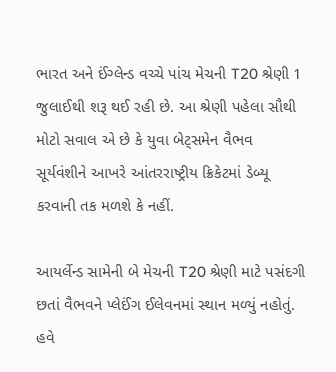ભારત અને ઈંગ્લેન્ડ વચ્ચે પાંચ મેચની T20 શ્રેણી 1 જુલાઈથી શરૂ થઈ રહી છે. આ શ્રેણી પહેલા સૌથી મોટો સવાલ એ છે કે યુવા બેટ્સમેન વૈભવ સૂર્યવંશીને આખરે આંતરરાષ્ટ્રીય ક્રિકેટમાં ડેબ્યૂ કરવાની તક મળશે કે નહીં.

આયર્લેન્ડ સામેની બે મેચની T20 શ્રેણી માટે પસંદગી છતાં વૈભવને પ્લેઈંગ ઈલેવનમાં સ્થાન મળ્યું નહોતું. હવે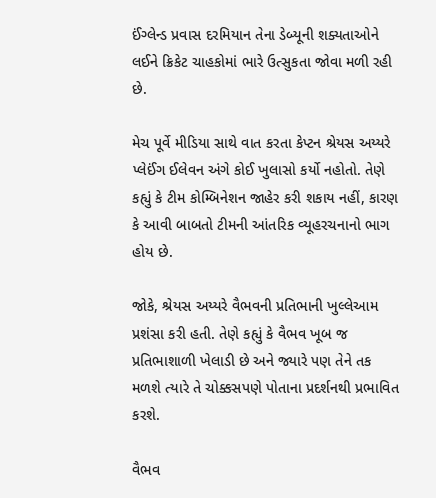ઈંગ્લેન્ડ પ્રવાસ દરમિયાન તેના ડેબ્યૂની શક્યતાઓને લઈને ક્રિકેટ ચાહકોમાં ભારે ઉત્સુકતા જોવા મળી રહી છે.

મેચ પૂર્વે મીડિયા સાથે વાત કરતા કેપ્ટન શ્રેયસ અય્યરે પ્લેઈંગ ઈલેવન અંગે કોઈ ખુલાસો કર્યો નહોતો. તેણે કહ્યું કે ટીમ કોમ્બિનેશન જાહેર કરી શકાય નહીં, કારણ કે આવી બાબતો ટીમની આંતરિક વ્યૂહરચનાનો ભાગ હોય છે.

જોકે, શ્રેયસ અય્યરે વૈભવની પ્રતિભાની ખુલ્લેઆમ પ્રશંસા કરી હતી. તેણે કહ્યું કે વૈભવ ખૂબ જ પ્રતિભાશાળી ખેલાડી છે અને જ્યારે પણ તેને તક મળશે ત્યારે તે ચોક્કસપણે પોતાના પ્રદર્શનથી પ્રભાવિત કરશે.

વૈભવ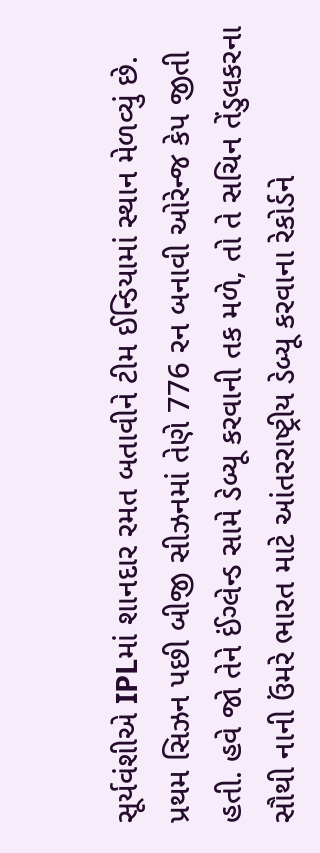સૂર્યવંશીએ IPLમાં શાનદાર રમત બતાવીને ટીમ ઈન્ડિયામાં સ્થાન મેળવ્યું છે. પ્રથમ સિઝન પછી બીજી સીઝનમાં તેણે 776 રન બનાવી ઓરેન્જ કેપ જીતી હતી. હવે જો તેને ઈંગ્લેન્ડ સામે ડેબ્યૂ કરવાની તક મળે, તો તે સચિન તેંડુલકરના સૌથી નાની ઉંમરે ભારત માટે આંતરરાષ્ટ્રીય ડેબ્યૂ કરવાના રેકોર્ડને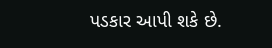પડકાર આપી શકે છે.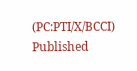(PC:PTI/X/BCCI)
Published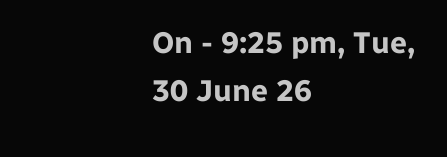On - 9:25 pm, Tue, 30 June 26